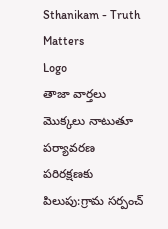Sthanikam - Truth Matters
Logo
తాజా వార్తలు
మొక్కలు నాటుతూ పర్యావరణ పరిరక్షణకు పిలుపు:గ్రామ సర్పంచ్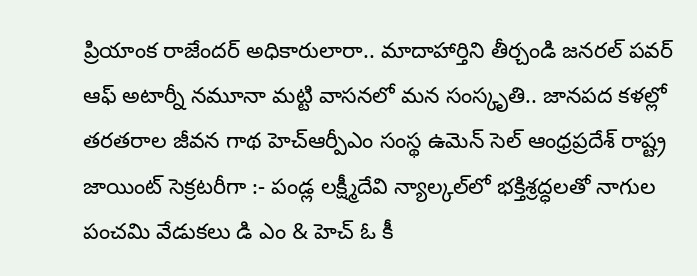ప్రియాంక రాజేందర్ అధికారులారా.. మాదాహార్తిని తీర్చండి జనరల్ పవర్ ఆఫ్ అటార్నీ నమూనా మట్టి వాసనలో మన సంస్కృతి.. జానపద కళల్లో తరతరాల జీవన గాథ హెచ్ఆర్పీఎం సంస్థ ఉమెన్ సెల్ ఆంధ్రప్రదేశ్ రాష్ట్ర జాయింట్ సెక్రటరీగా :- పండ్ల లక్ష్మీదేవి న్యాల్కల్‌లో భక్తిశ్రద్ధలతో నాగుల పంచమి వేడుకలు డి ఎం & హెచ్ ఓ కీ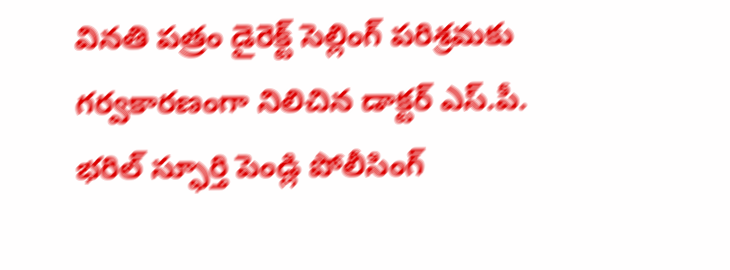వినతి పత్రం డైరెక్ట్ సెల్లింగ్ పరిశ్రమకు గర్వకారణంగా నిలిచిన డాక్టర్ ఎస్.పీ. భరిల్ స్ఫూర్తి పెండ్లి పోలీసింగ్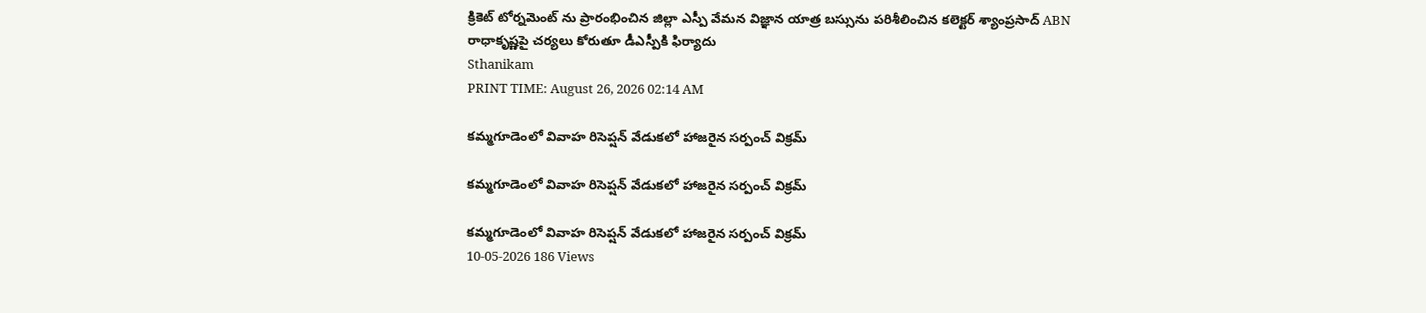క్రికెట్ టోర్నమెంట్ ను ప్రారంభించిన జిల్లా ఎస్పీ వేమన విజ్ఞాన యాత్ర బస్సును పరిశీలించిన కలెక్టర్ శ్యాంప్రసాద్ ABN రాధాకృష్ణపై చర్యలు కోరుతూ డీఎస్పీకి ఫిర్యాదు
Sthanikam
PRINT TIME: August 26, 2026 02:14 AM

కమ్మగూడెంలో వివాహ రిసెప్షన్ వేడుకలో హాజరైన సర్పంచ్ విక్రమ్

కమ్మగూడెంలో వివాహ రిసెప్షన్ వేడుకలో హాజరైన సర్పంచ్ విక్రమ్

కమ్మగూడెంలో వివాహ రిసెప్షన్ వేడుకలో హాజరైన సర్పంచ్ విక్రమ్
10-05-2026 186 Views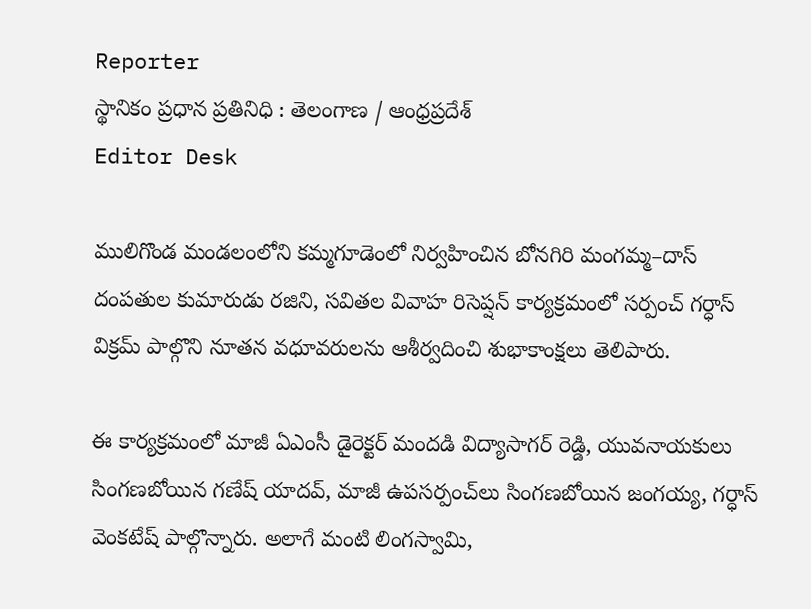Reporter
స్థానికం ప్రధాన ప్రతినిధి : తెలంగాణ / ఆంధ్రప్రదేశ్
Editor Desk

ములిగొండ మండలంలోని కమ్మగూడెంలో నిర్వహించిన బోనగిరి మంగమ్మ–దాస్ దంపతుల కుమారుడు రజిని, సవితల వివాహ రిసెప్షన్ కార్యక్రమంలో సర్పంచ్ గర్ధాస్ విక్రమ్ పాల్గొని నూతన వధూవరులను ఆశీర్వదించి శుభాకాంక్షలు తెలిపారు.

ఈ కార్యక్రమంలో మాజీ ఏఎంసీ డైరెక్టర్ మందడి విద్యాసాగర్ రెడ్డి, యువనాయకులు సింగణబోయిన గణేష్ యాదవ్, మాజీ ఉపసర్పంచ్‌లు సింగణబోయిన జంగయ్య, గర్ధాస్ వెంకటేష్ పాల్గొన్నారు. అలాగే మంటి లింగస్వామి,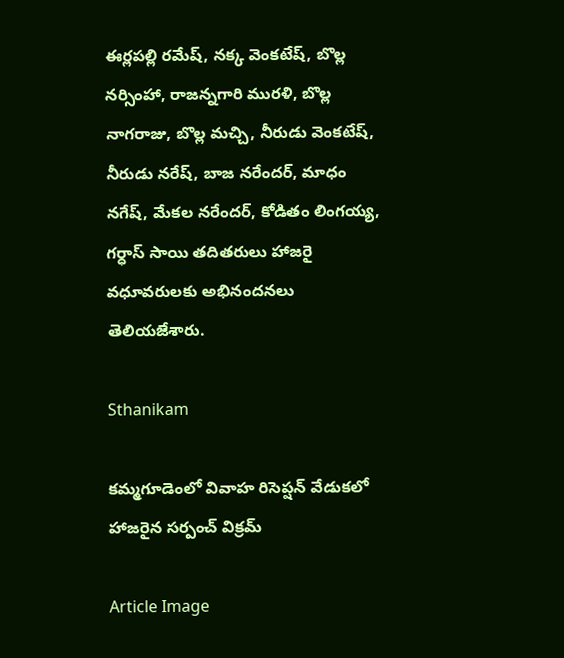ఈర్లపల్లి రమేష్, నక్క వెంకటేష్, బొల్ల నర్సింహా, రాజన్నగారి మురళి, బొల్ల నాగరాజు, బొల్ల మచ్చి, నీరుడు వెంకటేష్, నీరుడు నరేష్, బాజ నరేందర్, మాధం నగేష్, మేకల నరేందర్, కోడితం లింగయ్య, గర్ధాస్ సాయి తదితరులు హాజరై వధూవరులకు అభినందనలు తెలియజేశారు.

Sthanikam

కమ్మగూడెంలో వివాహ రిసెప్షన్ వేడుకలో హాజరైన సర్పంచ్ విక్రమ్

Article Image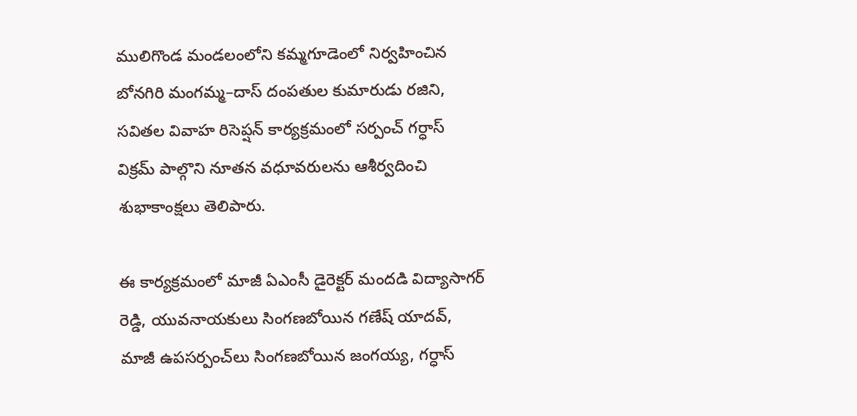ములిగొండ మండలంలోని కమ్మగూడెంలో నిర్వహించిన బోనగిరి మంగమ్మ–దాస్ దంపతుల కుమారుడు రజిని, సవితల వివాహ రిసెప్షన్ కార్యక్రమంలో సర్పంచ్ గర్ధాస్ విక్రమ్ పాల్గొని నూతన వధూవరులను ఆశీర్వదించి శుభాకాంక్షలు తెలిపారు.

ఈ కార్యక్రమంలో మాజీ ఏఎంసీ డైరెక్టర్ మందడి విద్యాసాగర్ రెడ్డి, యువనాయకులు సింగణబోయిన గణేష్ యాదవ్, మాజీ ఉపసర్పంచ్‌లు సింగణబోయిన జంగయ్య, గర్ధాస్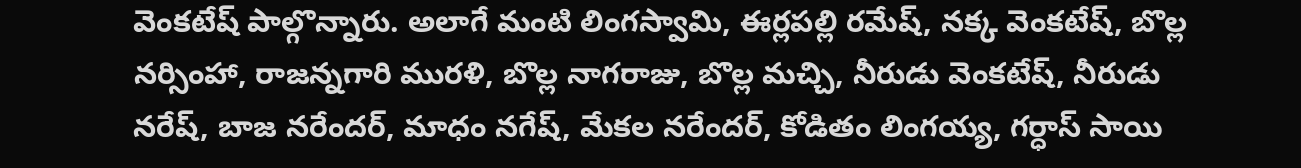వెంకటేష్ పాల్గొన్నారు. అలాగే మంటి లింగస్వామి, ఈర్లపల్లి రమేష్, నక్క వెంకటేష్, బొల్ల నర్సింహా, రాజన్నగారి మురళి, బొల్ల నాగరాజు, బొల్ల మచ్చి, నీరుడు వెంకటేష్, నీరుడు నరేష్, బాజ నరేందర్, మాధం నగేష్, మేకల నరేందర్, కోడితం లింగయ్య, గర్ధాస్ సాయి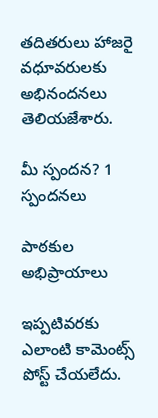తదితరులు హాజరై వధూవరులకు అభినందనలు తెలియజేశారు.

మీ స్పందన? 1 స్పందనలు

పాఠకుల అభిప్రాయాలు

ఇప్పటివరకు ఎలాంటి కామెంట్స్ పోస్ట్ చేయలేదు.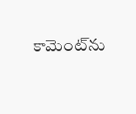కామెంట్‌ను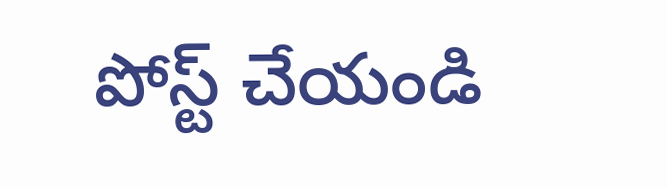పోస్ట్ చేయండి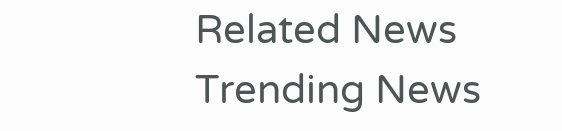Related News
Trending News